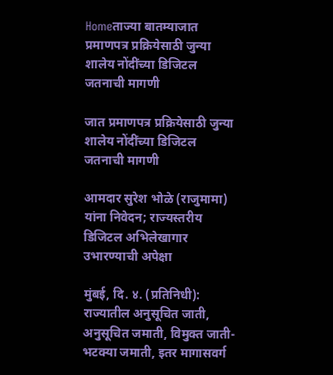Homeताज्या बातम्याजात प्रमाणपत्र प्रक्रियेसाठी जुन्या शालेय नोंदींच्या डिजिटल जतनाची मागणी

जात प्रमाणपत्र प्रक्रियेसाठी जुन्या शालेय नोंदींच्या डिजिटल जतनाची मागणी

आमदार सुरेश भोळे (राजुमामा) यांना निवेदन; राज्यस्तरीय डिजिटल अभिलेखागार उभारण्याची अपेक्षा

मुंबई, दि. ४. (प्रतिनिधी):
राज्यातील अनुसूचित जाती, अनुसूचित जमाती, विमुक्त जाती-भटक्या जमाती, इतर मागासवर्ग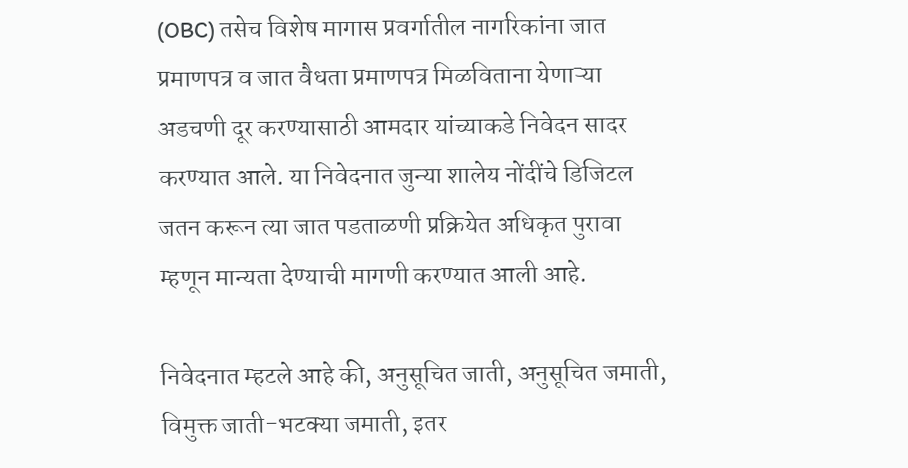(OBC) तसेच विशेष मागास प्रवर्गातील नागरिकांना जात प्रमाणपत्र व जात वैधता प्रमाणपत्र मिळविताना येणाऱ्या अडचणी दूर करण्यासाठी आमदार यांच्याकडे निवेदन सादर करण्यात आले. या निवेदनात जुन्या शालेय नोंदींचे डिजिटल जतन करून त्या जात पडताळणी प्रक्रियेत अधिकृत पुरावा म्हणून मान्यता देण्याची मागणी करण्यात आली आहे.

निवेदनात म्हटले आहे की, अनुसूचित जाती, अनुसूचित जमाती, विमुक्त जाती-भटक्या जमाती, इतर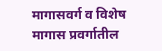मागासवर्ग व विशेष मागास प्रवर्गातील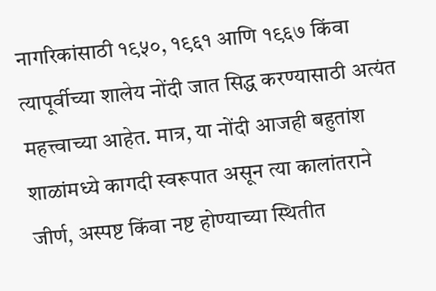नागरिकांसाठी १९५०, १९६१ आणि १९६७ किंवा त्यापूर्वीच्या शालेय नोंदी जात सिद्ध करण्यासाठी अत्यंत महत्त्वाच्या आहेत. मात्र, या नोंदी आजही बहुतांश शाळांमध्ये कागदी स्वरूपात असून त्या कालांतराने जीर्ण, अस्पष्ट किंवा नष्ट होण्याच्या स्थितीत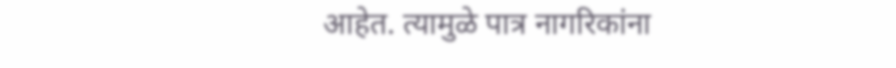आहेत. त्यामुळे पात्र नागरिकांना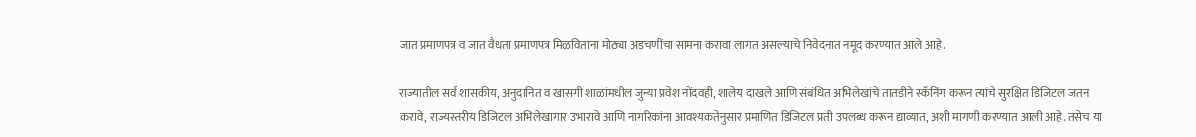जात प्रमाणपत्र व जात वैधता प्रमाणपत्र मिळविताना मोठ्या अडचणींचा सामना करावा लागत असल्याचे निवेदनात नमूद करण्यात आले आहे.

राज्यातील सर्व शासकीय, अनुदानित व खासगी शाळांमधील जुन्या प्रवेश नोंदवही, शालेय दाखले आणि संबंधित अभिलेखांचे तातडीने स्कॅनिंग करून त्यांचे सुरक्षित डिजिटल जतन करावे, राज्यस्तरीय डिजिटल अभिलेखागार उभारावे आणि नागरिकांना आवश्यकतेनुसार प्रमाणित डिजिटल प्रती उपलब्ध करून द्याव्यात, अशी मागणी करण्यात आली आहे. तसेच या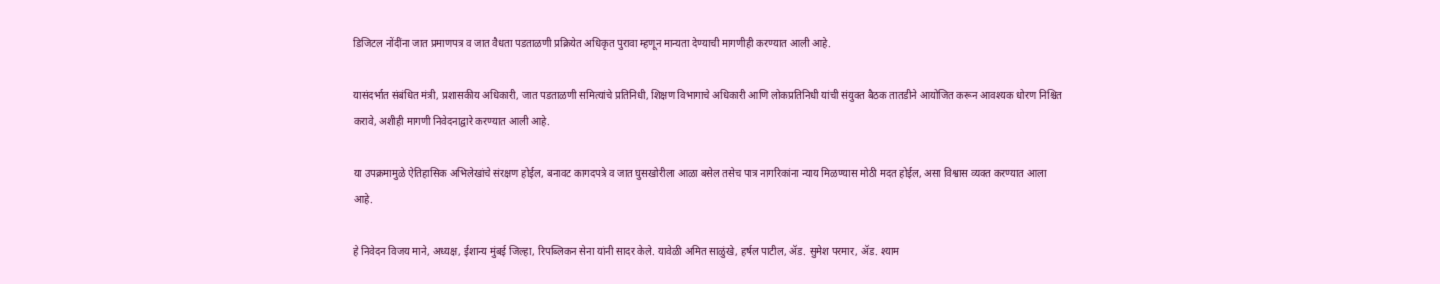डिजिटल नोंदींना जात प्रमाणपत्र व जात वैधता पडताळणी प्रक्रियेत अधिकृत पुरावा म्हणून मान्यता देण्याची मागणीही करण्यात आली आहे.

यासंदर्भात संबंधित मंत्री, प्रशासकीय अधिकारी, जात पडताळणी समित्यांचे प्रतिनिधी, शिक्षण विभागाचे अधिकारी आणि लोकप्रतिनिधी यांची संयुक्त बैठक तातडीने आयोजित करून आवश्यक धोरण निश्चित करावे, अशीही मागणी निवेदनाद्वारे करण्यात आली आहे.

या उपक्रमामुळे ऐतिहासिक अभिलेखांचे संरक्षण होईल, बनावट कागदपत्रे व जात घुसखोरीला आळा बसेल तसेच पात्र नागरिकांना न्याय मिळण्यास मोठी मदत होईल, असा विश्वास व्यक्त करण्यात आला आहे.

हे निवेदन विजय माने, अध्यक्ष, ईशान्य मुंबई जिल्हा, रिपब्लिकन सेना यांनी सादर केले. यावेळी अमित साळुंखे, हर्षल पाटील, ॲड. सुमेश परमार, ॲड. श्याम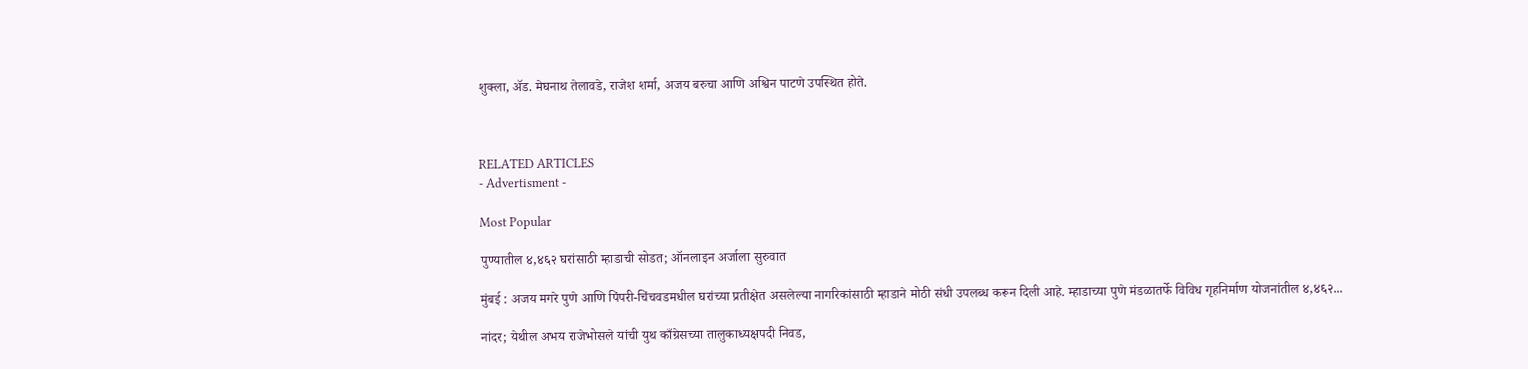शुक्ला, ॲड. मेघनाथ तेलावडे, राजेश शर्मा, अजय बरुचा आणि अश्विन पाटणे उपस्थित होते.



RELATED ARTICLES
- Advertisment -

Most Popular

पुण्यातील ४,४६२ घरांसाठी म्हाडाची सोडत; ऑनलाइन अर्जाला सुरुवात

मुंबई : अजय मगरे पुणे आणि पिंपरी-चिंचवडमधील घरांच्या प्रतीक्षेत असलेल्या नागरिकांसाठी म्हाडाने मोठी संधी उपलब्ध करून दिली आहे. म्हाडाच्या पुणे मंडळातर्फे विविध गृहनिर्माण योजनांतील ४,४६२...

नांदर; येथील अभय राजेभोसले यांची युथ काँग्रेसच्या तालुकाध्यक्षपदी निवड,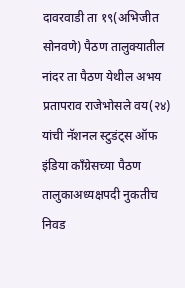दावरवाडी ता १९(अभिजीत सोनवणे) पैठण तालुक्यातील नांदर ता पैठण येथील अभय प्रतापराव राजेभोसले वय(२४) यांची नॅशनल स्टुडंट्स ऑफ इंडिया काँग्रेसच्या पैठण तालुकाअध्यक्षपदी नुकतीच निवड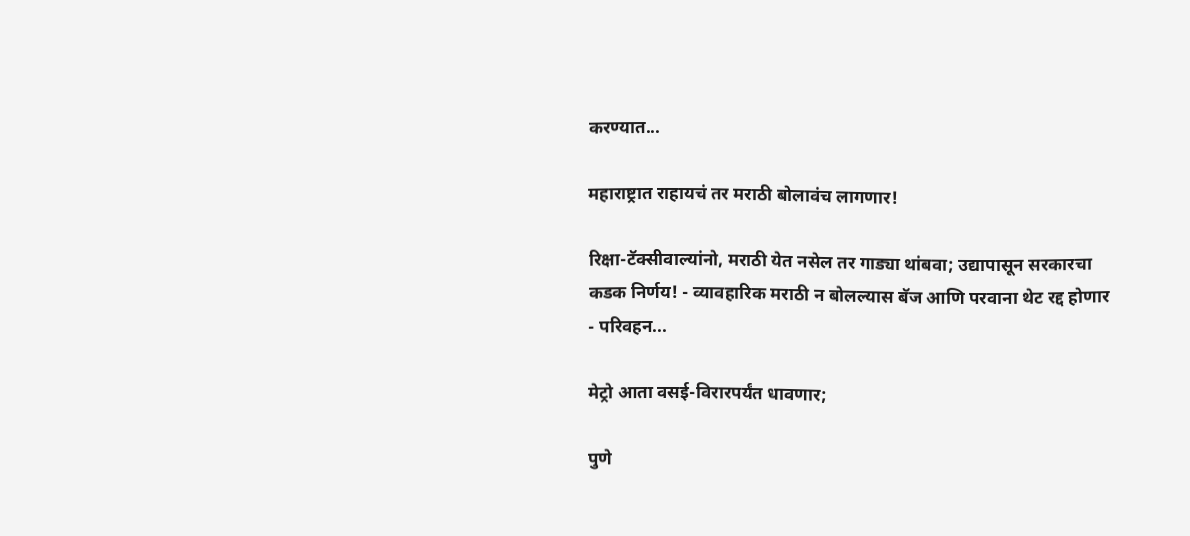करण्यात...

महाराष्ट्रात राहायचं तर मराठी बोलावंच लागणार!

रिक्षा-टॅक्सीवाल्यांनो, मराठी येत नसेल तर गाड्या थांबवा; उद्यापासून सरकारचा कडक निर्णय! - व्यावहारिक मराठी न बोलल्यास बॅज आणि परवाना थेट रद्द होणार - परिवहन...

मेट्रो आता वसई-विरारपर्यंत धावणार;

पुणे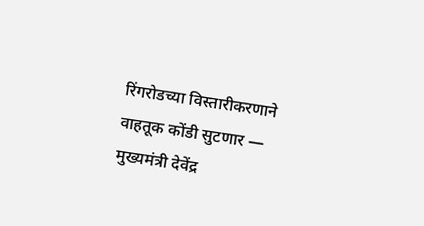रिंगरोडच्या विस्तारीकरणाने वाहतूक कोंडी सुटणार — मुख्यमंत्री देवेंद्र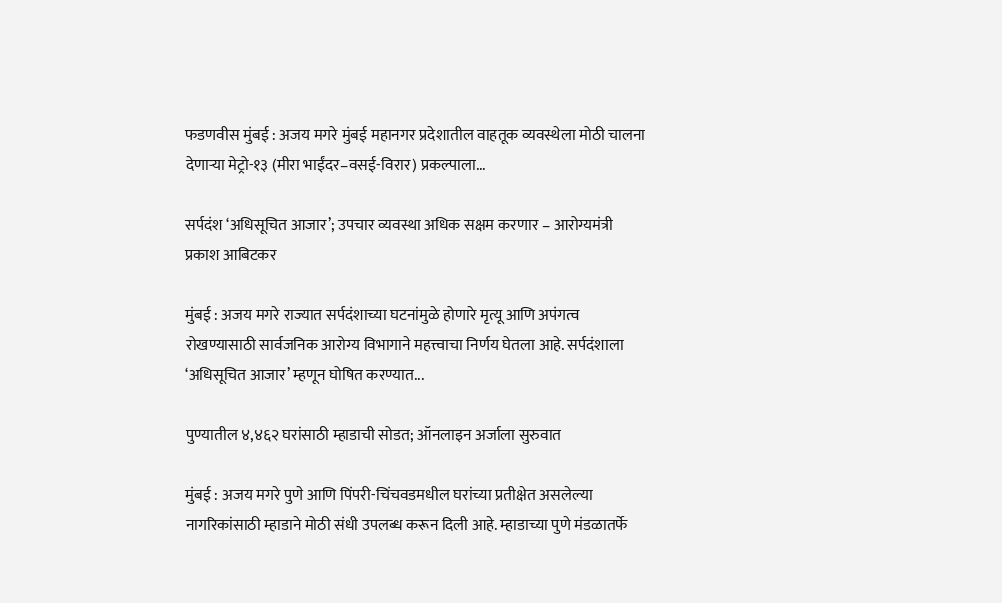फडणवीस मुंबई : अजय मगरे मुंबई महानगर प्रदेशातील वाहतूक व्यवस्थेला मोठी चालना देणाऱ्या मेट्रो-१३ (मीरा भाईंदर–वसई-विरार) प्रकल्पाला...

सर्पदंश ‘अधिसूचित आजार’; उपचार व्यवस्था अधिक सक्षम करणार – आरोग्यमंत्री प्रकाश आबिटकर

मुंबई : अजय मगरे राज्यात सर्पदंशाच्या घटनांमुळे होणारे मृत्यू आणि अपंगत्व रोखण्यासाठी सार्वजनिक आरोग्य विभागाने महत्त्वाचा निर्णय घेतला आहे. सर्पदंशाला ‘अधिसूचित आजार’ म्हणून घोषित करण्यात...

पुण्यातील ४,४६२ घरांसाठी म्हाडाची सोडत; ऑनलाइन अर्जाला सुरुवात

मुंबई : अजय मगरे पुणे आणि पिंपरी-चिंचवडमधील घरांच्या प्रतीक्षेत असलेल्या नागरिकांसाठी म्हाडाने मोठी संधी उपलब्ध करून दिली आहे. म्हाडाच्या पुणे मंडळातर्फे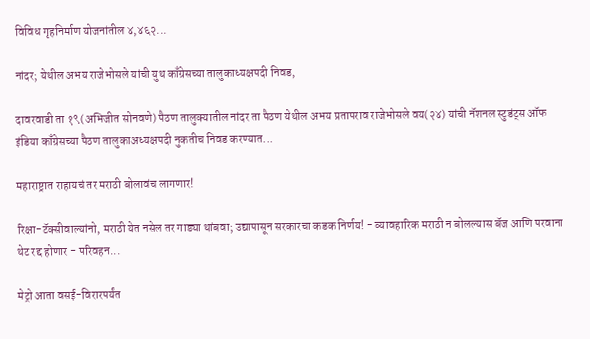विविध गृहनिर्माण योजनांतील ४,४६२...

नांदर; येथील अभय राजेभोसले यांची युथ काँग्रेसच्या तालुकाध्यक्षपदी निवड,

दावरवाडी ता १९(अभिजीत सोनवणे) पैठण तालुक्यातील नांदर ता पैठण येथील अभय प्रतापराव राजेभोसले वय(२४) यांची नॅशनल स्टुडंट्स ऑफ इंडिया काँग्रेसच्या पैठण तालुकाअध्यक्षपदी नुकतीच निवड करण्यात...

महाराष्ट्रात राहायचं तर मराठी बोलावंच लागणार!

रिक्षा-टॅक्सीवाल्यांनो, मराठी येत नसेल तर गाड्या थांबवा; उद्यापासून सरकारचा कडक निर्णय! - व्यावहारिक मराठी न बोलल्यास बॅज आणि परवाना थेट रद्द होणार - परिवहन...

मेट्रो आता वसई-विरारपर्यंत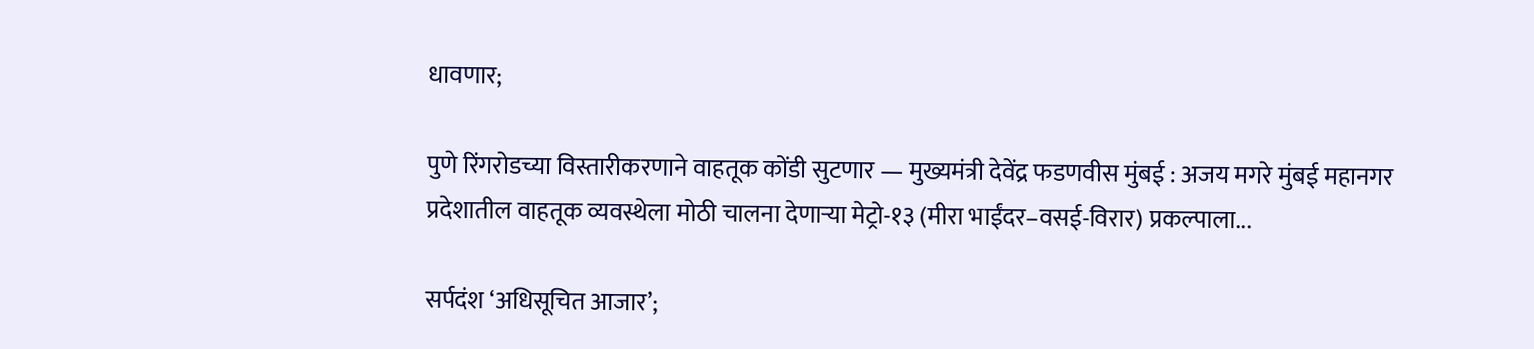धावणार;

पुणे रिंगरोडच्या विस्तारीकरणाने वाहतूक कोंडी सुटणार — मुख्यमंत्री देवेंद्र फडणवीस मुंबई : अजय मगरे मुंबई महानगर प्रदेशातील वाहतूक व्यवस्थेला मोठी चालना देणाऱ्या मेट्रो-१३ (मीरा भाईंदर–वसई-विरार) प्रकल्पाला...

सर्पदंश ‘अधिसूचित आजार’;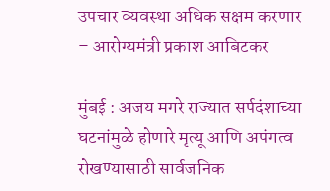उपचार व्यवस्था अधिक सक्षम करणार – आरोग्यमंत्री प्रकाश आबिटकर

मुंबई : अजय मगरे राज्यात सर्पदंशाच्या घटनांमुळे होणारे मृत्यू आणि अपंगत्व रोखण्यासाठी सार्वजनिक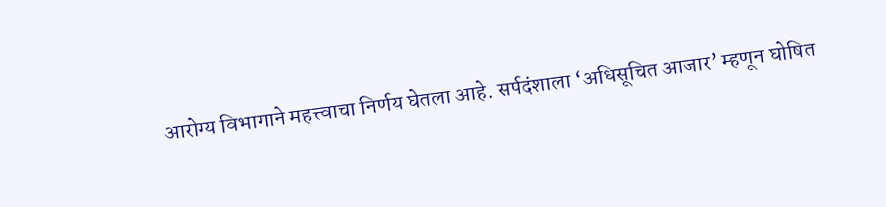आरोग्य विभागाने महत्त्वाचा निर्णय घेतला आहे. सर्पदंशाला ‘अधिसूचित आजार’ म्हणून घोषित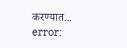करण्यात...
error: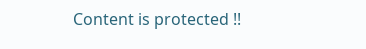Content is protected !!